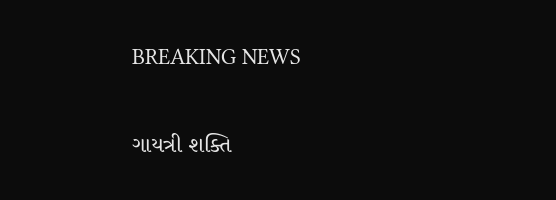BREAKING NEWS

ગાયત્રી શક્તિ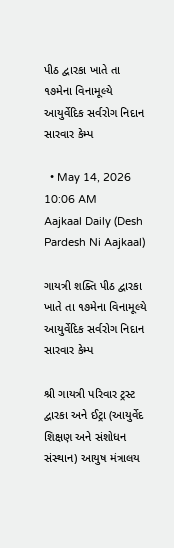પીઠ દ્વારકા ખાતે તા ૧૭મેના વિનામૂલ્યે આયુર્વેદિક સર્વરોગ નિદાન સારવાર કેમ્પ

  • May 14, 2026 10:06 AM
Aajkaal Daily (Desh Pardesh Ni Aajkaal)

ગાયત્રી શક્તિ પીઠ દ્વારકા ખાતે તા ૧૭મેના વિનામૂલ્યે આયુર્વેદિક સર્વરોગ નિદાન સારવાર કેમ્પ

શ્રી ગાયત્રી પરિવાર ટ્રસ્ટ દ્વારકા અને ઈટ્રા (આયુર્વેદ શિક્ષણ અને સંશોધન સંસ્થાન) આયુષ મંત્રાલય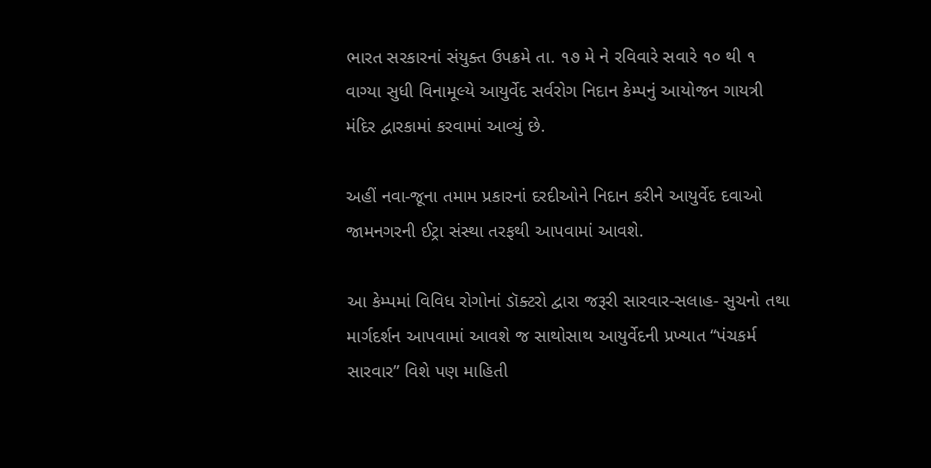ભારત સરકારનાં સંયુક્ત ઉપક્રમે તા. ૧૭ મે ને રવિવારે સવારે ૧૦ થી ૧ વાગ્યા સુધી વિનામૂલ્યે આયુર્વેદ સર્વરોગ નિદાન કેમ્પનું આયોજન ગાયત્રી મંદિર દ્વારકામાં કરવામાં આવ્યું છે.

અહીં નવા-જૂના તમામ પ્રકારનાં દરદીઓને નિદાન કરીને આયુર્વેદ દવાઓ જામનગરની ઈટ્રા સંસ્થા તરફથી આપવામાં આવશે.

આ કેમ્પમાં વિવિધ રોગોનાં ડૉક્ટરો દ્વારા જરૂરી સારવાર-સલાહ- સુચનો તથા માર્ગદર્શન આપવામાં આવશે જ સાથોસાથ આયુર્વેદની પ્રખ્યાત “પંચકર્મ સારવાર” વિશે પણ માહિતી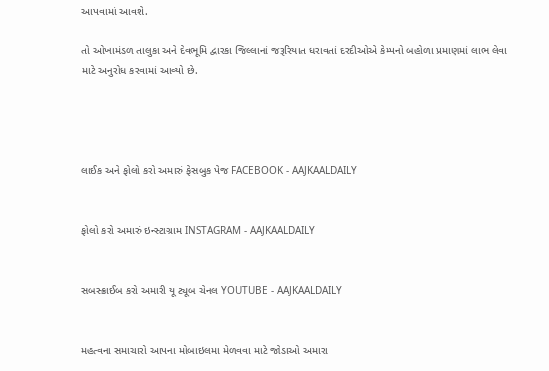આપવામાં આવશે.

તો ઓખામંડળ તાલુકા અને દેવભૂમિ દ્વારકા જિલ્લાનાં જરૂરિયાત ધરાવતાં દરદીઓએ કેમ્પનો બહોળા પ્રમાણમાં લાભ લેવા માટે અનુરોધ કરવામાં આવ્યો છે.




લાઈક અને ફોલો કરો અમારું ફેસબુક પેજ FACEBOOK - AAJKAALDAILY


ફોલો કરો અમારું ઇન્સ્ટાગ્રામ INSTAGRAM - AAJKAALDAILY


સબસ્ક્રાઈબ કરો અમારી યૂ ટ્યૂબ ચેનલ YOUTUBE - AAJKAALDAILY


મહત્વના સમાચારો આપના મોબાઇલમા મેળવવા માટે જોડાઓ અમારા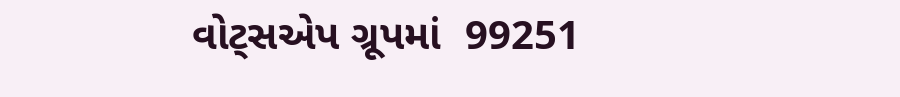વોટ્સએપ ગ્રૂપમાં  99251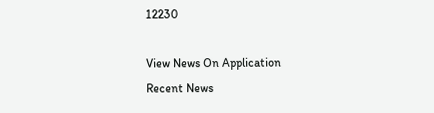12230

View News On Application
Recent News